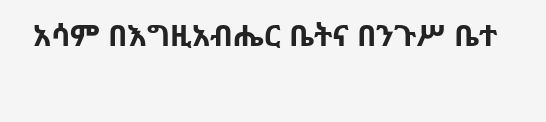አሳም በእግዚአብሔር ቤትና በንጉሥ ቤተ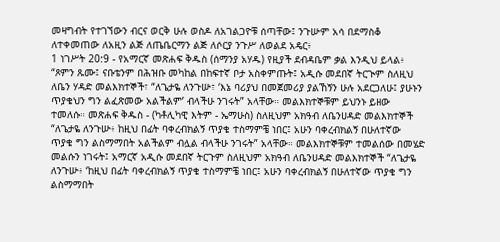መዛግብት የተገኘውን ብርና ወርቅ ሁሉ ወስዶ ለአገልጋዮቹ ሰጣቸው፤ ንጉሡም አሳ በደማስቆ ለተቀመጠው ለአዚን ልጅ ለጤቤርማን ልጅ ለሶርያ ንጉሥ ለወልደ አዴር፥
1 ነገሥት 20:9 - የአማርኛ መጽሐፍ ቅዱስ (ሰማንያ አሃዱ) የዚያች ደብዳቤም ቃል እንዲህ ይላል፥ “ጾምን ጹሙ፤ ናቡቴንም በሕዝቡ መካከል በከፍተኛ ቦታ አስቀምጡት፤ አዲሱ መደበኛ ትርጒም ስለዚህ ለቤን ሃዳድ መልእክተኞች፣ “ለጌታዬ ለንጉሡ፣ ‘እኔ ባሪያህ በመጀመሪያ ያልኸኝን ሁሉ አደርጋለሁ፤ ያሁኑን ጥያቄህን ግን ልፈጽመው አልችልም’ ብላችሁ ንገሩት” አላቸው። መልእክተኞቹም ይህንኑ ይዘው ተመለሱ። መጽሐፍ ቅዱስ - (ካቶሊካዊ እትም - ኤማሁስ) ስለዚህም አክዓብ ለቤንሀዳድ መልእክተኞች “ለጌታዬ ለንጉሡ፥ ከዚህ በፊት ባቀረብክልኝ ጥያቄ ተስማምቼ ነበር፤ አሁን ባቀረብክልኝ በሁለተኛው ጥያቄ ግን ልስማማበት አልችልም ብሏል ብላችሁ ንገሩት” አላቸው። መልእክተኞቹም ተመልሰው በመሄድ መልሱን ነገሩት፤ አማርኛ አዲሱ መደበኛ ትርጉም ስለዚህም አክዓብ ለቤንሀዳድ መልእክተኞች “ለጌታዬ ለንጉሡ፥ ‘ከዚህ በፊት ባቀረብክልኝ ጥያቄ ተስማምቼ ነበር፤ አሁን ባቀረብክልኝ በሁለተኛው ጥያቄ ግን ልስማማበት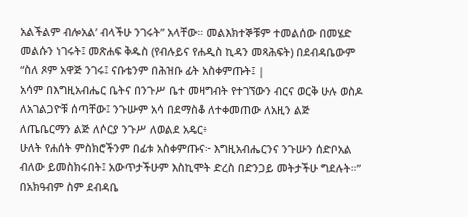አልችልም ብሎአል’ ብላችሁ ንገሩት” አላቸው። መልእክተኞቹም ተመልሰው በመሄድ መልሱን ነገሩት፤ መጽሐፍ ቅዱስ (የብሉይና የሐዲስ ኪዳን መጻሕፍት) በደብዳቤውም “ስለ ጾም አዋጅ ንገሩ፤ ናቡቴንም በሕዝቡ ፊት አስቀምጡት፤ |
አሳም በእግዚአብሔር ቤትና በንጉሥ ቤተ መዛግብት የተገኘውን ብርና ወርቅ ሁሉ ወስዶ ለአገልጋዮቹ ሰጣቸው፤ ንጉሡም አሳ በደማስቆ ለተቀመጠው ለአዚን ልጅ ለጤቤርማን ልጅ ለሶርያ ንጉሥ ለወልደ አዴር፥
ሁለት የሐሰት ምስክሮችንም በፊቱ አስቀምጡና፦ እግዚአብሔርንና ንጉሡን ሰድቦአል ብለው ይመስክሩበት፤ አውጥታችሁም እስኪሞት ድረስ በድንጋይ መትታችሁ ግደሉት።”
በአክዓብም ስም ደብዳቤ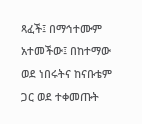ጻፈች፤ በማኅተሙም አተመችው፤ በከተማው ወደ ነበሩትና ከናቡቴም ጋር ወደ ተቀመጡት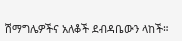ሽማግሌዎችና አለቆች ደብዳቤውን ላከች።